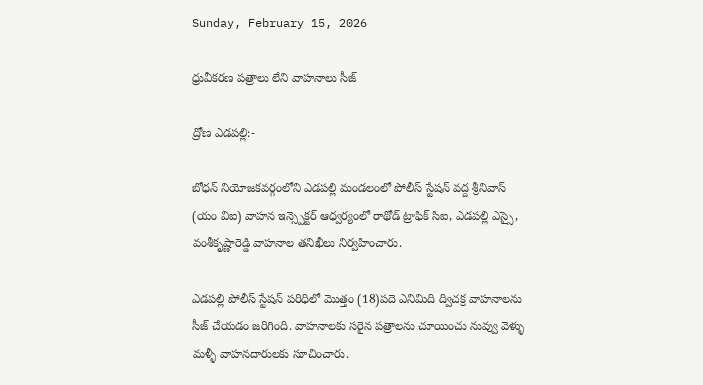Sunday, February 15, 2026

ధ్రువీకరణ పత్రాలు లేని వాహనాలు సీజ్

ద్రోణ ఎడపల్లి:-

బోధన్ నియోజకవర్గంలోని ఎడపల్లి మండలంలో పోలీస్ స్టేషన్ వద్ద శ్రీనివాస్ (యం విఐ) వాహన ఇన్స్పెక్టర్ ఆధ్వర్యంలో రాథోడ్ ట్రాఫిక్ సిఐ, ఎడపల్లి ఎస్సై, వంశీకృష్ణారెడ్డి వాహనాల తనిఖీలు నిర్వహించారు.

ఎడపల్లి పోలీస్ స్టేషన్ పరిధిలో మొత్తం (18)పదె ఎనిమిది ద్విచక్ర వాహనాలను సీజ్ చేయడం జరిగింది. వాహనాలకు సరైన పత్రాలను చూయించు నువ్వు వెళ్ళు మళ్ళీ వాహనదారులకు సూచించారు.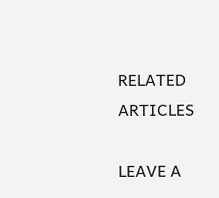RELATED ARTICLES

LEAVE A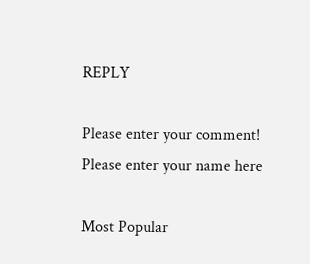REPLY

Please enter your comment!
Please enter your name here

Most Popular